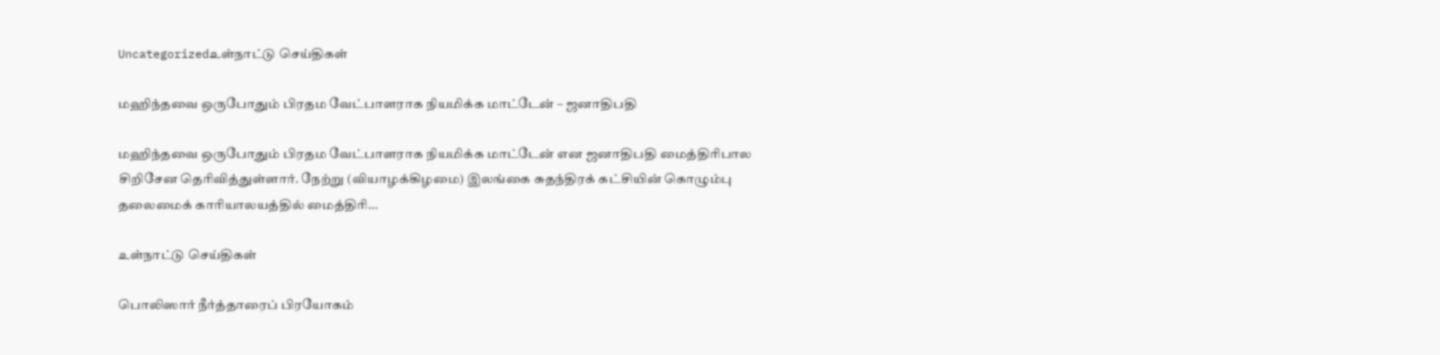Uncategorizedஉள்நாட்டு செய்திகள்

மஹிந்தவை ஒருபோதும் பிரதம வேட்பாளராக நியமிக்க மாட்டேன் – ஜனாதிபதி

மஹிந்தவை ஒருபோதும் பிரதம வேட்பாளராக நியமிக்க மாட்டேன் என ஜனாதிபதி மைத்திரிபால சிறிசேன தெரிவித்துள்ளார். நேற்று (வியாழக்கிழமை) இலங்கை சுதந்திரக் கட்சியின் கொழும்பு தலைமைக் காரியாலயத்தில் மைத்திரி…

உள்நாட்டு செய்திகள்

பொலிஸார் நீர்த்தாரைப் பிரயோகம்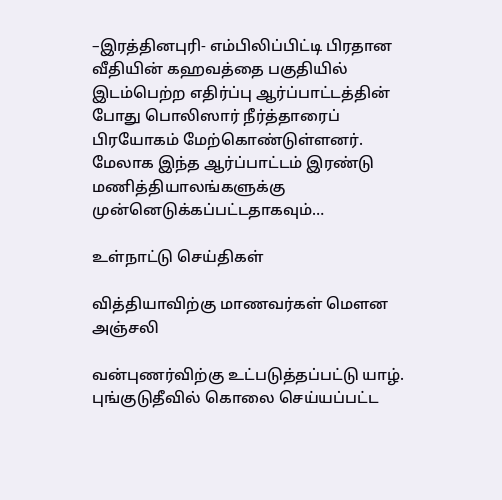–இரத்தினபுரி- எம்பிலிப்பிட்டி பிரதான வீதியின் கஹவத்தை பகுதியில் இடம்பெற்ற எதிர்ப்பு ஆர்ப்பாட்டத்தின் போது பொலிஸார் நீர்த்தாரைப் பிரயோகம் மேற்கொண்டுள்ளனர். மேலாக இந்த ஆர்ப்பாட்டம் இரண்டு மணித்தியாலங்களுக்கு முன்னெடுக்கப்பட்டதாகவும்…

உள்நாட்டு செய்திகள்

வித்தியாவிற்கு மாணவர்கள் மௌன அஞ்சலி

வன்புணர்விற்கு உட்படுத்தப்பட்டு யாழ். புங்குடுதீவில் கொலை செய்யப்பட்ட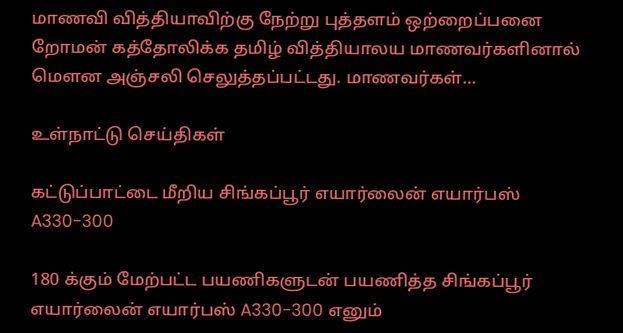மாணவி வித்தியாவிற்கு நேற்று புத்தளம் ஒற்றைப்பனை றோமன் கத்தோலிக்க தமிழ் வித்தியாலய மாணவர்களினால் மெளன அஞ்சலி செலுத்தப்பட்டது. மாணவர்கள்…

உள்நாட்டு செய்திகள்

கட்டுப்பாட்டை மீறிய சிங்கப்பூர் எயார்லைன் எயார்பஸ் A330-300

180 க்கும் மேற்பட்ட பயணிகளுடன் பயணித்த சிங்கப்பூர் எயார்லைன் எயார்பஸ் A330-300 எனும்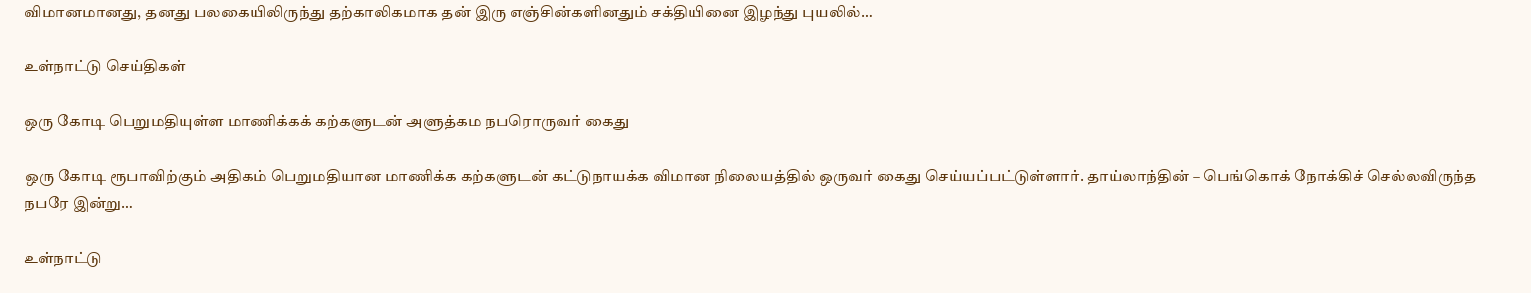விமானமானது, தனது பலகையிலிருந்து தற்காலிகமாக தன் இரு எஞ்சின்களினதும் சக்தியினை இழந்து புயலில்…

உள்நாட்டு செய்திகள்

ஒரு கோடி பெறுமதியுள்ள மாணிக்கக் கற்களுடன் அளுத்கம நபரொருவர் கைது

ஒரு கோடி ரூபாவிற்கும் அதிகம் பெறுமதியான மாணிக்க கற்களுடன் கட்டுநாயக்க விமான நிலையத்தில் ஒருவர் கைது செய்யப்பட்டுள்ளார். தாய்லாந்தின் – பெங்கொக் நோக்கிச் செல்லவிருந்த நபரே இன்று…

உள்நாட்டு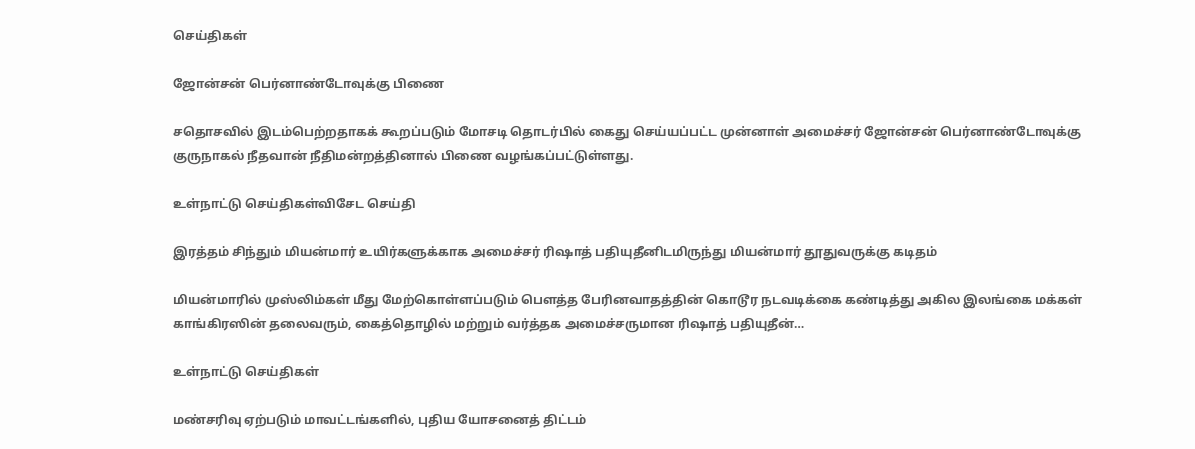செய்திகள்

ஜோன்சன் பெர்னாண்டோவுக்கு பிணை

சதொசவில் இடம்பெற்றதாகக் கூறப்படும் மோசடி தொடர்பில் கைது செய்யப்பட்ட முன்னாள் அமைச்சர் ஜோன்சன் பெர்னாண்டோவுக்கு குருநாகல் நீதவான் நீதிமன்றத்தினால் பிணை வழங்கப்பட்டுள்ளது.

உள்நாட்டு செய்திகள்விசேட செய்தி

இரத்தம் சிந்தும் மியன்மார் உயிர்களுக்காக அமைச்சர் ரிஷாத் பதியுதீனிடமிருந்து மியன்மார் தூதுவருக்கு கடிதம்

மியன்மாரில் முஸ்லிம்கள் மீது மேற்கொள்ளப்படும் பௌத்த பேரினவாதத்தின் கொடூர நடவடிக்கை கண்டித்து அகில இலங்கை மக்கள் காங்கிரஸின் தலைவரும், கைத்தொழில் மற்றும் வர்த்தக அமைச்சருமான ரிஷாத் பதியுதீன்…

உள்நாட்டு செய்திகள்

மண்சரிவு ஏற்படும் மாவட்டங்களில், புதிய யோசனைத் திட்டம்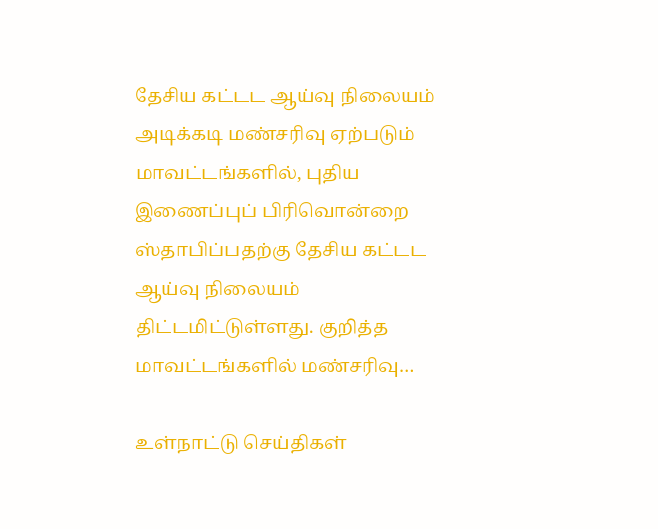தேசிய கட்டட ஆய்வு நிலையம் அடிக்கடி மண்சரிவு ஏற்படும் மாவட்டங்களில், புதிய இணைப்புப் பிரிவொன்றை ஸ்தாபிப்பதற்கு தேசிய கட்டட ஆய்வு நிலையம் திட்டமிட்டுள்ளது. குறித்த மாவட்டங்களில் மண்சரிவு…

உள்நாட்டு செய்திகள்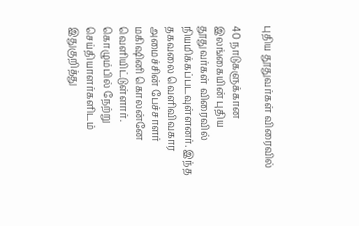புதிய தூதுவர்கள் விரைவில்

40 நாடுகளுக்கான இலங்கையின் புதிய தூதுவர்கள் விரைவில் நியமிக்கப்படவுள்ளனர். இந்த தகவலை வெளிவிவகார அமைச்சின் பேச்சாளர் மகிஷினி கொலன்னே வெளியிட்டுள்ளார். கொழும்பில் நேற்று செய்தியாளர்களிடம் இதுகுறித்து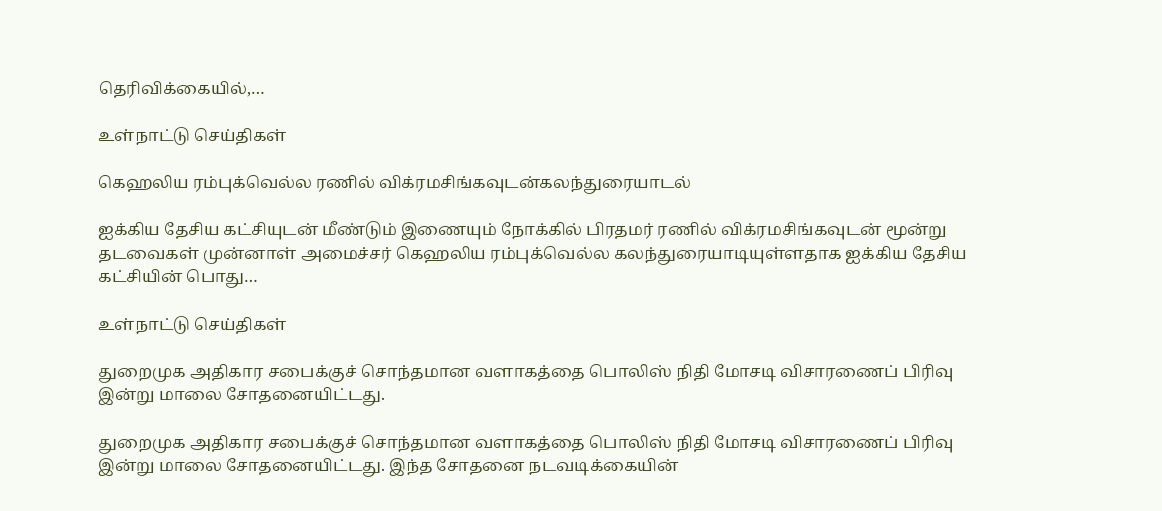தெரிவிக்கையில்,…

உள்நாட்டு செய்திகள்

கெஹலிய ரம்புக்வெல்ல ரணில் விக்ரமசிங்கவுடன்கலந்துரையாடல்

ஐக்கிய தேசிய கட்சியுடன் மீண்டும் இணையும் நோக்கில் பிரதமர் ரணில் விக்ரமசிங்கவுடன் மூன்று தடவைகள் முன்னாள் அமைச்சர் கெஹலிய ரம்புக்வெல்ல கலந்துரையாடியுள்ளதாக ஐக்கிய தேசிய கட்சியின் பொது…

உள்நாட்டு செய்திகள்

துறைமுக அதிகார சபைக்குச் சொந்தமான வளாகத்தை பொலிஸ் நிதி மோசடி விசாரணைப் பிரிவு இன்று மாலை சோதனையிட்டது.

துறைமுக அதிகார சபைக்குச் சொந்தமான வளாகத்தை பொலிஸ் நிதி மோசடி விசாரணைப் பிரிவு இன்று மாலை சோதனையிட்டது. இந்த சோதனை நடவடிக்கையின்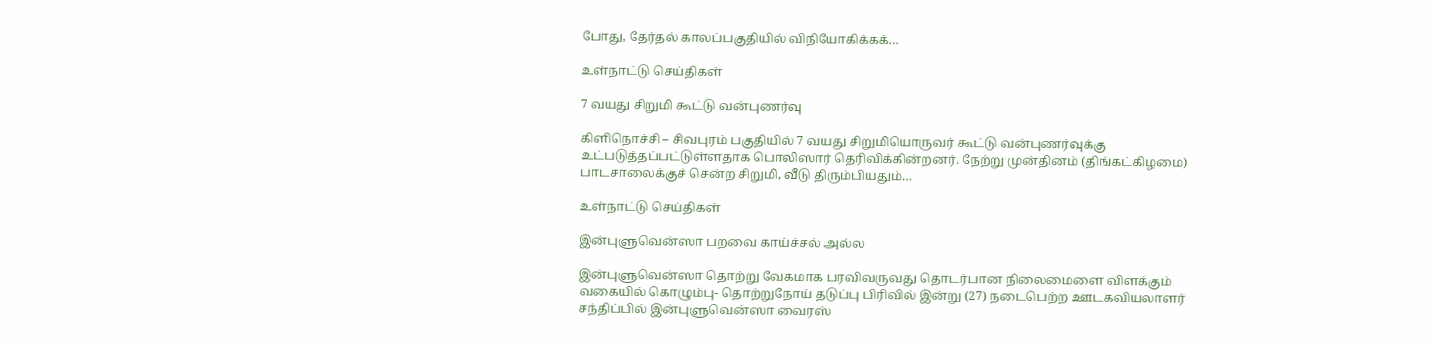போது, தேர்தல் காலப்பகுதியில் விநியோகிக்கக்…

உள்நாட்டு செய்திகள்

7 வயது சிறுமி கூட்டு வன்புணர்வு

கிளிநொச்சி – சிவபுரம் பகுதியில் 7 வயது சிறுமியொருவர் கூட்டு வன்புணர்வுக்கு உட்படுத்தப்பட்டுள்ளதாக பொலிஸார் தெரிவிக்கின்றனர். நேற்று முன்தினம் (திங்கட்கிழமை) பாடசாலைக்குச் சென்ற சிறுமி, வீடு திரும்பியதும்…

உள்நாட்டு செய்திகள்

இன்புளுவென்ஸா பறவை காய்ச்சல் அல்ல

இன்புளுவென்ஸா தொற்று வேகமாக பரவிவருவது தொடர்பான நிலைமைளை விளக்கும் வகையில் கொழும்பு- தொற்றுநோய் தடுப்பு பிரிவில் இன்று (27) நடைபெற்ற ஊடகவியலாளர் சந்திப்பில் இன்புளுவென்ஸா வைரஸ்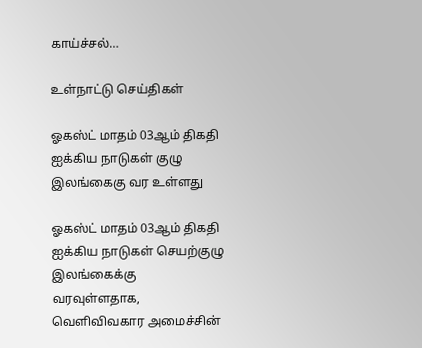காய்ச்சல்…

உள்நாட்டு செய்திகள்

ஓகஸ்ட் மாதம் 03ஆம் திகதி ஐக்கிய நாடுகள் குழு இலங்கைகு வர உள்ளது

ஓகஸ்ட் மாதம் 03ஆம் திகதி ஐக்கிய நாடுகள் செயற்குழு இலங்கைக்கு வரவுள்ளதாக, வெளிவிவகார அமைச்சின்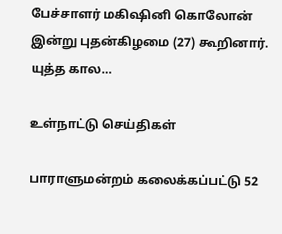பேச்சாளர் மகிஷினி கொலோன் இன்று புதன்கிழமை (27) கூறினார். யுத்த கால…

உள்நாட்டு செய்திகள்

பாராளுமன்றம் கலைக்கப்பட்டு 52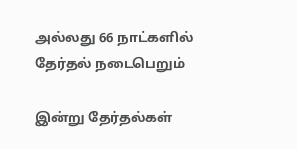அல்லது 66 நாட்களில் தேர்தல் நடைபெறும்

இன்று தேர்தல்கள்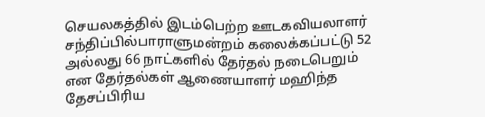செயலகத்தில் இடம்பெற்ற ஊடகவியலாளர் சந்திப்பில்பாராளுமன்றம் கலைக்கப்பட்டு 52 அல்லது 66 நாட்களில் தேர்தல் நடைபெறும் என தேர்தல்கள் ஆணையாளர் மஹிந்த தேசப்பிரிய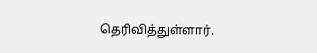தெரிவித்துள்ளார்.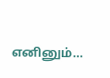எனினும்…